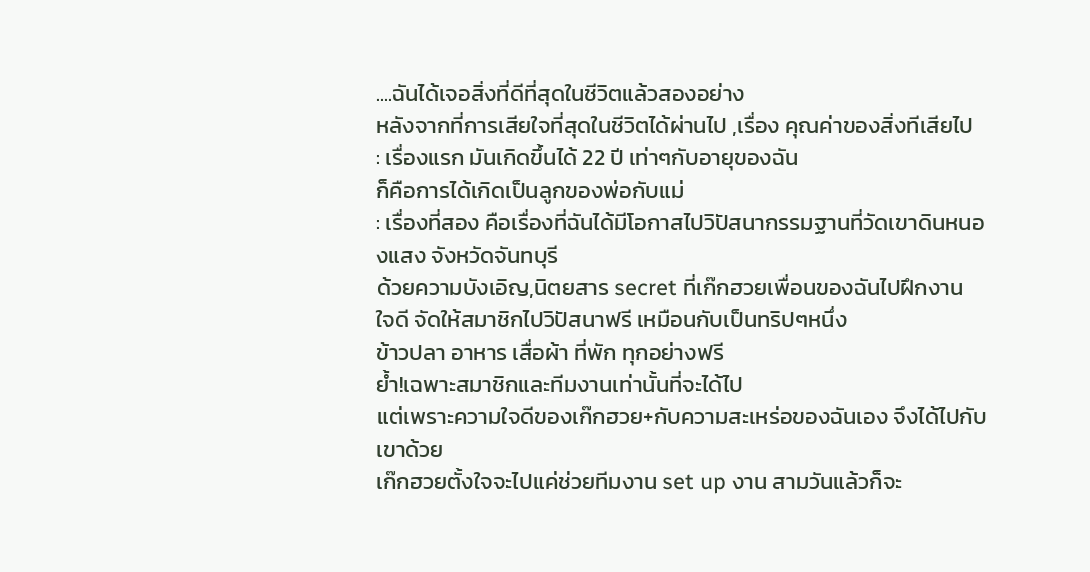....ฉันได้เจอสิ่งที่ดีที่สุดในชีวิตแล้วสองอย่าง
หลังจากที่การเสียใจที่สุดในชีวิตได้ผ่านไป ,เรื่อง คุณค่าของสิ่งทีเสียไป
: เรื่องแรก มันเกิดขึ้นได้ 22 ปี เท่าๆกับอายุของฉัน
ก็คือการได้เกิดเป็นลูกของพ่อกับแม่
: เรื่องที่สอง คือเรื่องที่ฉันได้มีโอกาสไปวิปัสนากรรมฐานที่วัดเขาดินหนองแสง จังหวัดจันทบุรี
ด้วยความบังเอิญ,นิตยสาร secret ที่เก๊กฮวยเพื่อนของฉันไปฝึกงาน
ใจดี จัดให้สมาชิกไปวิปัสนาฟรี เหมือนกับเป็นทริปๆหนึ่ง
ข้าวปลา อาหาร เสื่อผ้า ที่พัก ทุกอย่างฟรี
ย้ำ!เฉพาะสมาชิกและทีมงานเท่านั้นที่จะได้ไป
แต่เพราะความใจดีของเก๊กฮวย+กับความสะเหร่อของฉันเอง จึงได้ไปกับเขาด้วย
เก๊กฮวยตั้งใจจะไปแค่ช่วยทีมงาน set up งาน สามวันแล้วก็จะ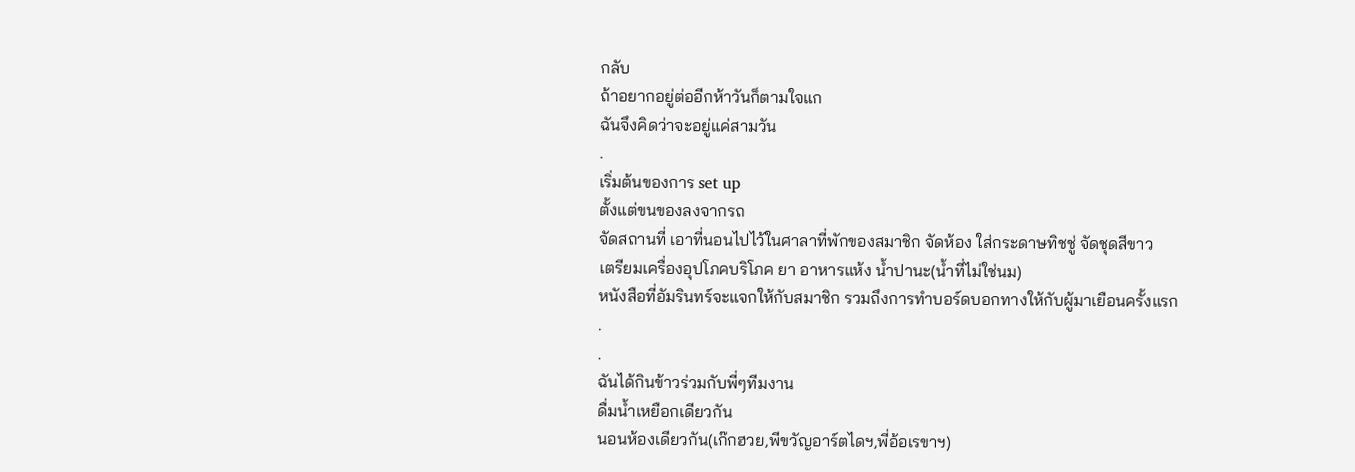กลับ
ถ้าอยากอยู่ต่ออีกห้าวันก็ตามใจแก
ฉันจึงคิดว่าจะอยู่แค่สามวัน
.
เริ่มต้นของการ set up
ตั้งแต่ขนของลงจากรถ
จัดสถานที่ เอาที่นอนไปไว้ในศาลาที่พักของสมาชิก จัดห้อง ใส่กระดาษทิชชู่ จัดชุดสีขาว
เตรียมเครื่องอุปโภคบริโภค ยา อาหารแห้ง น้ำปานะ(น้ำที่ไม่ใช่นม)
หนังสือที่อัมรินทร์จะแจกให้กับสมาชิก รวมถึงการทำบอร์ดบอกทางให้กับผู้มาเยือนครั้งแรก
.
.
ฉันได้กินข้าวร่วมกับพี่ๆทีมงาน
ดื่มน้ำเหยือกเดียวกัน
นอนห้องเดียวกัน(เก๊กฮวย,พีขวัญอาร์ตไดฯ,พี่อ้อเรขาฯ)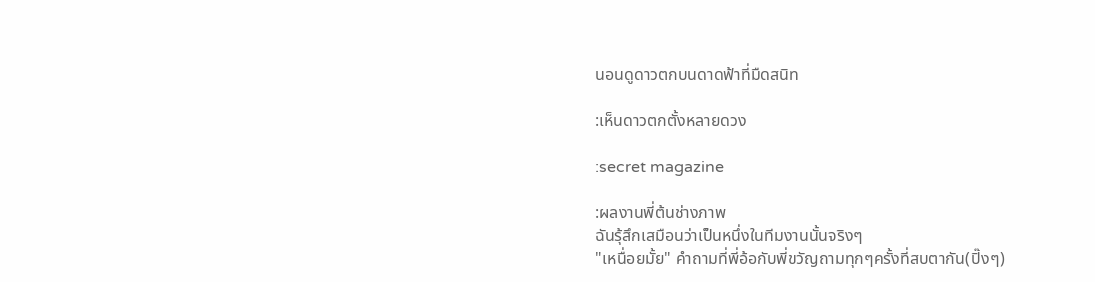นอนดูดาวตกบนดาดฟ้าที่มืดสนิท

:เห็นดาวตกตั้งหลายดวง

:secret magazine

:ผลงานพี่ต้นช่างภาพ
ฉันรุ้สึกเสมือนว่าเป็นหนึ่งในทีมงานนั้นจริงๆ
"เหนื่อยมั้ย" คำถามที่พี่อ้อกับพี่ขวัญถามทุกๆครั้งที่สบตากัน(ปิ๊งๆ)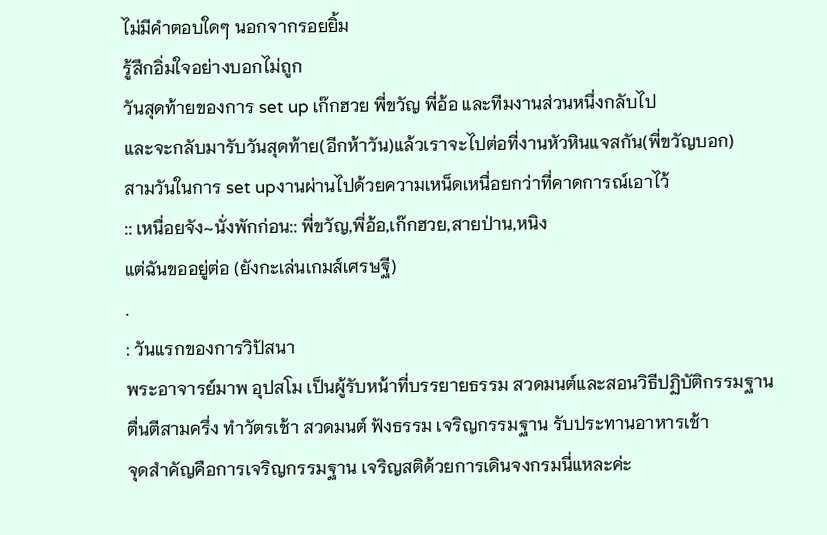ไม่มีคำตอบใดๆ นอกจากรอยยิ้ม
รู้สึกอิ่มใจอย่างบอกไม่ถูก
วันสุดท้ายของการ set up เก๊กฮวย พี่ขวัญ พี่อ้อ และทีมงานส่วนหนึ่งกลับไป
และจะกลับมารับวันสุดท้าย(อีกห้าวัน)แล้วเราจะไปต่อที่งานหัวหินแจสกัน(พี่ขวัญบอก)
สามวันในการ set upงานผ่านไปด้วยความเหน็ดเหนื่อยกว่าที่คาดการณ์เอาไว้
:: เหนื่อยจัง~นั่งพักก่อน:: พี่ขวัญ,พี่อ้อ,เก๊กฮวย,สายป่าน,หนิง
แต่ฉันขออยู่ต่อ (ยังกะเล่นเกมส์เศรษฐี)
.
: วันแรกของการวิปัสนา
พระอาจารย์มาพ อุปสโม เป็นผู้รับหน้าที่บรรยายธรรม สวดมนต์และสอนวิธีปฏิบัติกรรมฐาน
ตื่นตีสามครึ่ง ทำวัตรเช้า สวดมนต์ ฟังธรรม เจริญกรรมฐาน รับประทานอาหารเช้า
จุดสำคัญคือการเจริญกรรมฐาน เจริญสติด้วยการเดินจงกรมนี่แหละค่ะ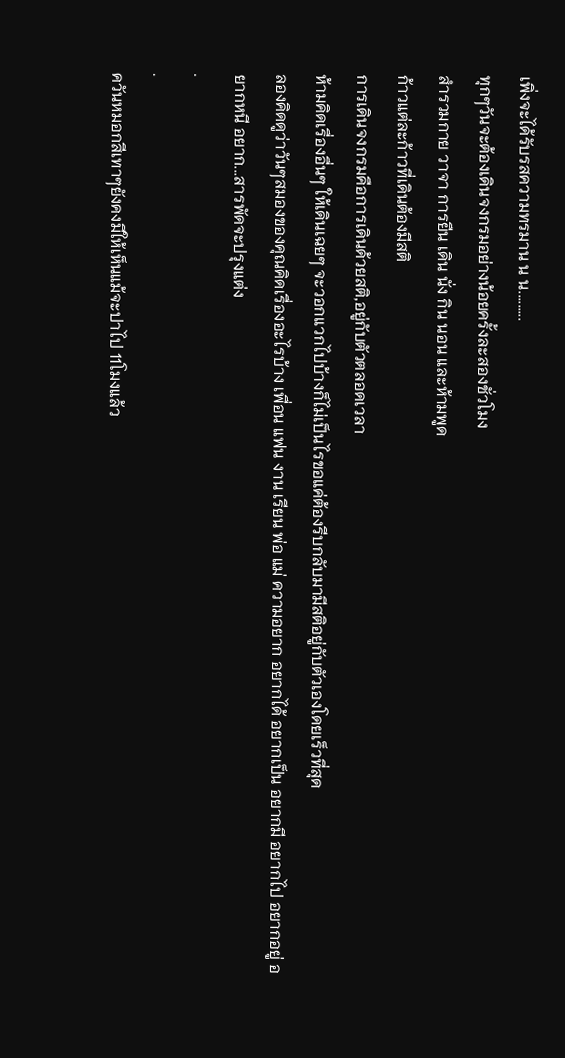เพิ่งจะได้รับรสความทรมาน น น.........
ทุกๆวันจะต้องเดินจงกรมอย่างน้อยครั้งละสองชั่วโมง
สำรวมกาย วาจา การยืน เดิน นั่ง กิน นอน และห้ามพูด
ก้าวแต่ละก้าวที่เดินต้องมีสติ
การเดินจงกรมคือการเดินด้วยสติ,อยู่กับตัวตลอดเวลา
ห้ามคิดเรื่องอื่นๆ ให้เดินเฉยๆ จะวอกแวกไปบ้างก็ไม่เป็นไรขอแค่ต้องรีบกลับมามีสติอยู่กับตัวเองโดยเร็วที่สุด
ลองคิดดูว่าวันๆสมองของคุณคิดเรื่องอะไรบ้าง เพื่อน แฟน งาน เรียน พ่อ แม่ ความอยาก อยากได้ อยากเป็น อยากมี อยากไป อยากอยู่ อยากหนี อยาก...สารพัดจะปรุงแต่ง
.
.
ควันหมอกสีเทาๆยังคงมีให้เห็นแม้จะปาไป 11โมงแล้ว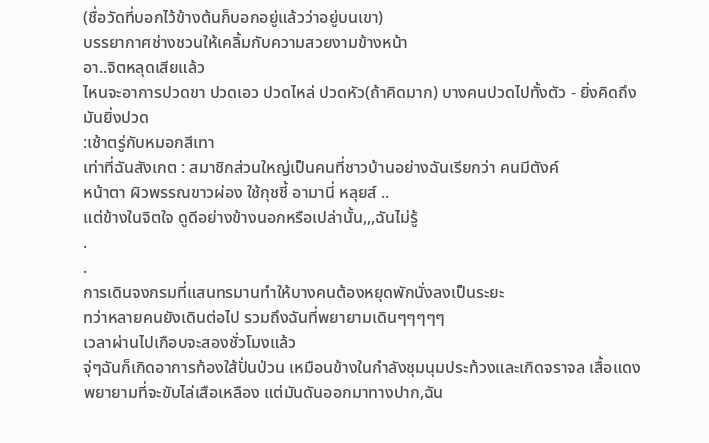(ชื่อวัดที่บอกไว้ข้างต้นก็บอกอยู่แล้วว่าอยู่บนเขา)
บรรยากาศช่างชวนให้เคลิ้มกับความสวยงามข้างหน้า
อา..จิตหลุดเสียแล้ว
ไหนจะอาการปวดขา ปวดเอว ปวดไหล่ ปวดหัว(ถ้าคิดมาก) บางคนปวดไปทั้งตัว - ยิ่งคิดถึงมันยิ่งปวด
:เช้าตรู่กับหมอกสีเทา
เท่าที่ฉันสังเกต : สมาชิกส่วนใหญ่เป็นคนที่ชาวบ้านอย่างฉันเรียกว่า คนมีตังค์
หน้าตา ผิวพรรณขาวผ่อง ใช้กุชชี้ อามานี่ หลุยส์ ..
แต่ข้างในจิตใจ ดูดีอย่างข้างนอกหรือเปล่านั้น,,,ฉันไม่รู้
.
.
การเดินจงกรมที่แสนทรมานทำให้บางคนต้องหยุดพักนั่งลงเป็นระยะ
ทว่าหลายคนยังเดินต่อไป รวมถึงฉันที่พยายามเดินๆๆๆๆๆ
เวลาผ่านไปเกือบจะสองชั่วโมงแล้ว
จุ่ๆฉันก็เกิดอาการท้องใส้ปั่นป่วน เหมือนข้างในกำลังชุมนุมประท้วงและเกิดจราจล เสื้อแดงพยายามที่จะขับไล่เสือเหลือง แต่มันดันออกมาทางปาก,ฉัน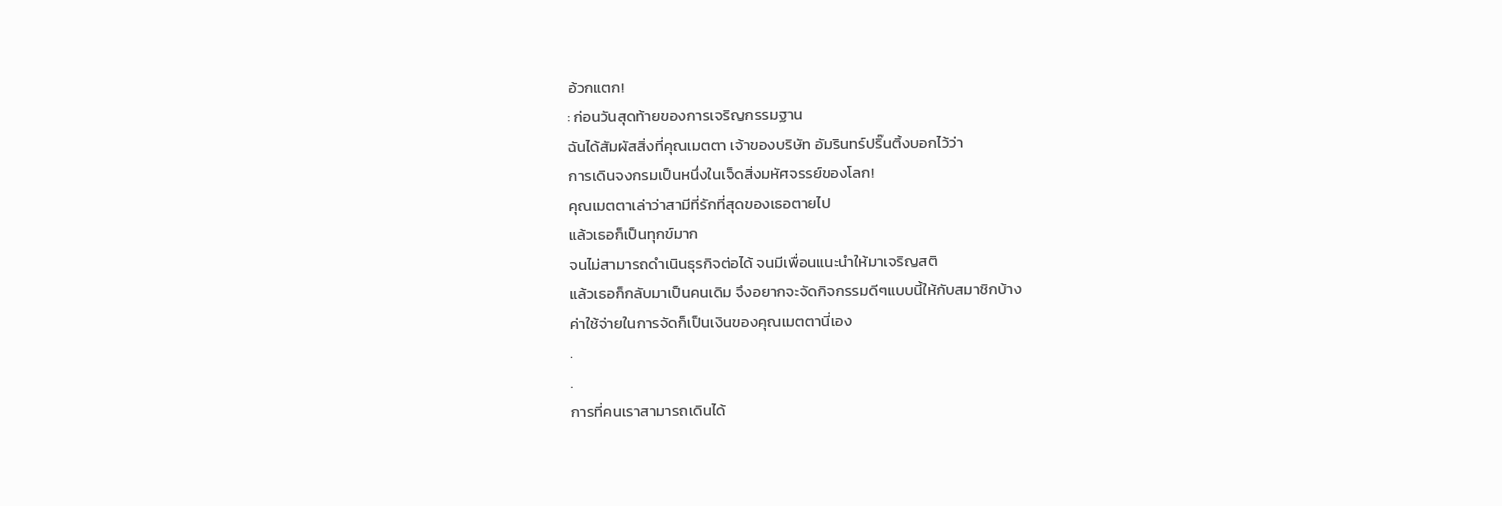อ้วกแตก!
: ก่อนวันสุดท้ายของการเจริญกรรมฐาน
ฉันได้สัมผัสสิ่งที่คุณเมตตา เจ้าของบริษัท อัมรินทร์ปริ๊นติ้งบอกไว้ว่า
การเดินจงกรมเป็นหนึ่งในเจ็ดสิ่งมหัศจรรย์ของโลก!
คุณเมตตาเล่าว่าสามีที่รักที่สุดของเธอตายไป
แล้วเธอก็เป็นทุกข์มาก
จนไม่สามารถดำเนินธุรกิจต่อได้ จนมีเพื่อนแนะนำให้มาเจริญสติ
แล้วเธอก็กลับมาเป็นคนเดิม จึงอยากจะจัดกิจกรรมดีๆแบบนี้ให้กับสมาชิกบ้าง
ค่าใช้จ่ายในการจัดก็เป็นเงินของคุณเมตตานี่เอง
.
.
การที่คนเราสามารถเดินได้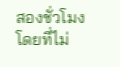สองชั่วโมงโดยที่ไม่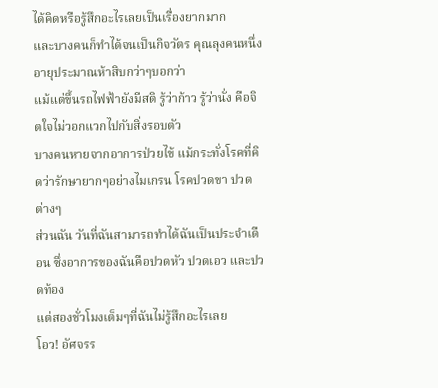ได้คิดหรือรู้สึกอะไรเลยเป็นเรื่องยากมาก
และบางคนก็ทำได้จนเป็นกิจวัตร คุณลุงคนหนึ่งอายุประมาณห้าสิบกว่าๆบอกว่า
แม้แต่ขึ้นรถไฟฟ้ายังมีสติ รู้ว่าก้าว รู้ว่านั่ง คือจิตใจไม่วอกแวกไปกับสิ่งรอบตัว
บางคนหายจากอาการป่วยไข้ แม้กระทั่งโรคที่คิดว่ารักษายากๆอย่างไมเกรน โรคปวดขา ปวดต่างๆ
ส่วนฉัน วันที่ฉันสามารถทำได้ฉันเป็นประจำเดือน ซึ่งอาการของฉันคือปวดหัว ปวดเอว และปวดท้อง
แต่สองชั่วโมงเต็มๆที่ฉันไม่รู้สึกอะไรเลย
โอว! อัศจรร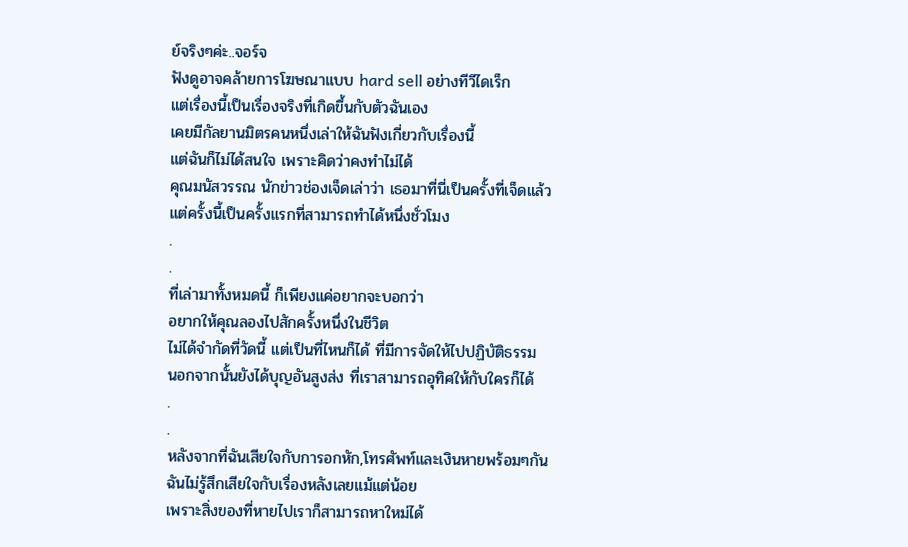ย์จริงๆค่ะ..จอร์จ
ฟังดูอาจคล้ายการโฆษณาแบบ hard sell อย่างทีวีไดเร็ก
แต่เรื่องนี้เป็นเรื่องจริงที่เกิดขึ้นกับตัวฉันเอง
เคยมีกัลยานมิตรคนหนึ่งเล่าให้ฉันฟังเกี่ยวกับเรื่องนี้
แต่ฉันก็ไม่ได้สนใจ เพราะคิดว่าคงทำไม่ได้
คุณมนัสวรรณ นักข่าวช่องเจ็ดเล่าว่า เธอมาที่นี่เป็นครั้งที่เจ็ดแล้ว
แต่ครั้งนี้เป็นครั้งแรกที่สามารถทำได้หนึ่งชั่วโมง
.
.
ที่เล่ามาทั้งหมดนี้ ก็เพียงแค่อยากจะบอกว่า
อยากให้คุณลองไปสักครั้งหนึ่งในชีวิต
ไม่ได้จำกัดที่วัดนี้ แต่เป็นที่ไหนก็ได้ ที่มีการจัดให้ไปปฏิบัติธรรม
นอกจากนั้นยังได้บุญอันสูงส่ง ที่เราสามารถอุทิศให้กับใครก็ได้
.
.
หลังจากที่ฉันเสียใจกับการอกหัก,โทรศัพท์และเงินหายพร้อมๆกัน
ฉันไม่รู้สึกเสียใจกับเรื่องหลังเลยแม้แต่น้อย
เพราะสิ่งของที่หายไปเราก็สามารถหาใหม่ได้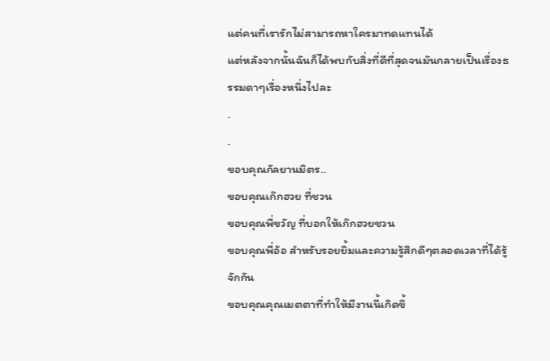แต่คนที่เรารักไม่สามารถหาใครมาทดแทนได้
แต่หลังจากนั้นฉันก็ได้พบกับสิ่งที่ดีที่สุดจนมันกลายเป็นเรื่องธรรมดาๆเรื่องหนึ่งไปละ
.
.
ขอบคุณกัลยานมิตร..
ขอบคุณเก๊กฮวย ที่ชวน
ขอบคุณพี่ขวัญ ที่บอกให้เก๊กฮวยชวน
ขอบคุณพี่อ้อ สำหรับรอยยิ้มและความรู้สึกดีๆตลอดเวลาที่ได้รู้จักกัน
ขอบคุณคุณเมตตาที่ทำให้มีงานนี้เกิดขึ้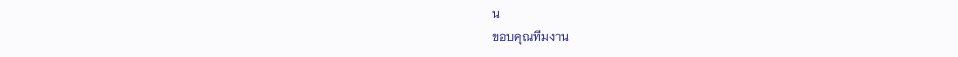น
ขอบคุณทีมงาน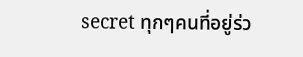secret ทุกๆคนที่อยู่ร่ว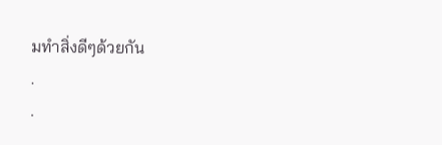มทำสิ่งดีๆด้วยกัน
.
.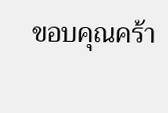ขอบคุณคร้า